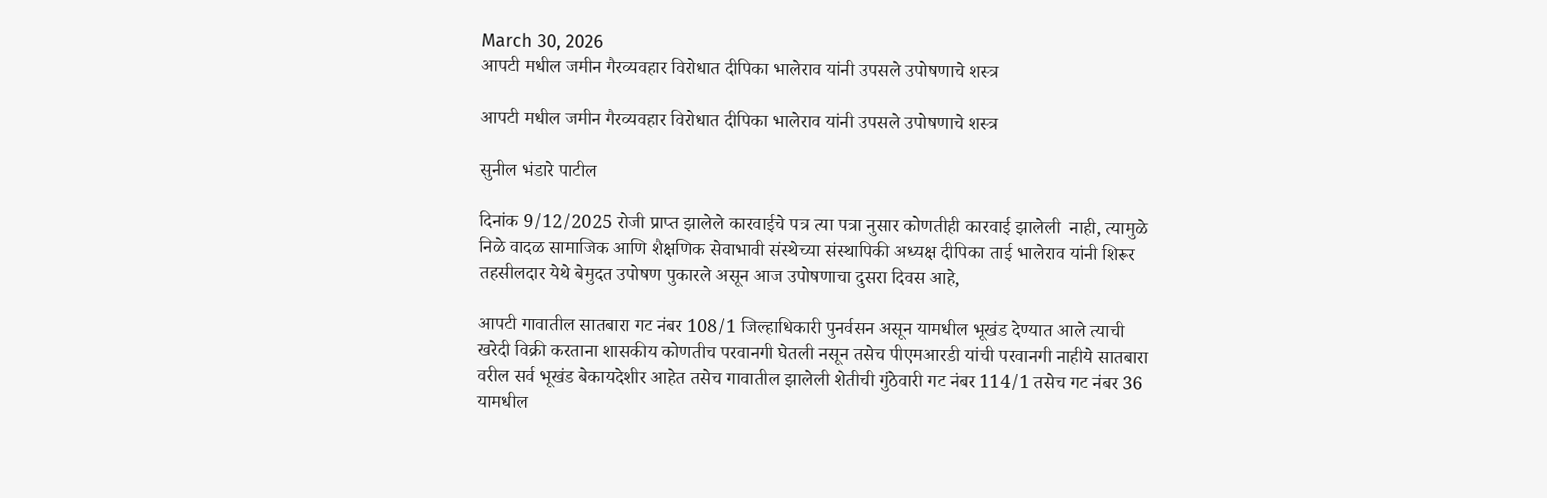March 30, 2026
आपटी मधील जमीन गैरव्यवहार विरोधात दीपिका भालेराव यांनी उपसले उपोषणाचे शस्त्र

आपटी मधील जमीन गैरव्यवहार विरोधात दीपिका भालेराव यांनी उपसले उपोषणाचे शस्त्र

सुनील भंडारे पाटील

दिनांक 9/12/2025 रोजी प्राप्त झालेले कारवाईचे पत्र त्या पत्रा नुसार कोणतीही कारवाई झालेली  नाही, त्यामुळे  निळे वादळ सामाजिक आणि शैक्षणिक सेवाभावी संस्थेच्या संस्थापिकी अध्यक्ष दीपिका ताई भालेराव यांनी शिरूर तहसीलदार येथे बेमुदत उपोषण पुकारले असून आज उपोषणाचा दुसरा दिवस आहे,

आपटी गावातील सातबारा गट नंबर 108/1 जिल्हाधिकारी पुनर्वसन असून यामधील भूखंड देण्यात आले त्याची खरेदी विक्री करताना शासकीय कोणतीच परवानगी घेतली नसून तसेच पीएमआरडी यांची परवानगी नाहीये सातबारा वरील सर्व भूखंड बेकायदेशीर आहेत तसेच गावातील झालेली शेतीची गुंठेवारी गट नंबर 114/1 तसेच गट नंबर 36 यामधील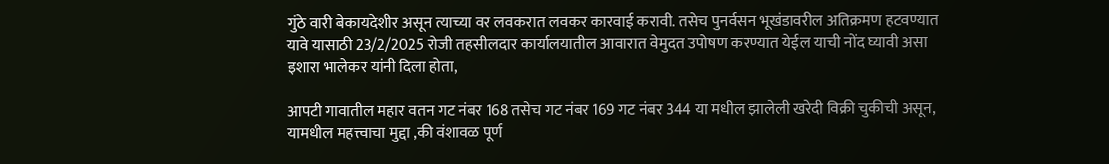गुंठे वारी बेकायदेशीर असून त्याच्या वर लवकरात लवकर कारवाई करावी. तसेच पुनर्वसन भूखंडावरील अतिक्रमण हटवण्यात यावे यासाठी 23/2/2025 रोजी तहसीलदार कार्यालयातील आवारात वेमुदत उपोषण करण्यात येईल याची नोंद घ्यावी असा इशारा भालेकर यांनी दिला होता,

आपटी गावातील महार वतन गट नंबर 168 तसेच गट नंबर 169 गट नंबर 344 या मधील झालेली खरेदी विक्री चुकीची असून, यामधील महत्त्वाचा मुद्दा ,की वंशावळ पूर्ण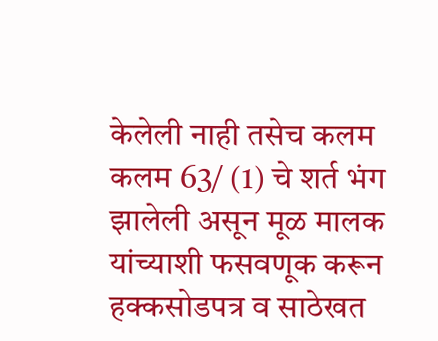केलेली नाही तसेच कलम कलम 63/ (1) चे शर्त भंग झालेली असून मूळ मालक यांच्याशी फसवणूक करून हक्कसोडपत्र व साठेखत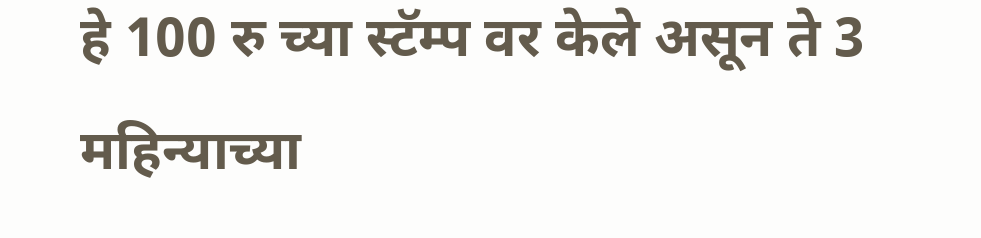हे 100 रु च्या स्टॅम्प वर केले असून ते 3 महिन्याच्या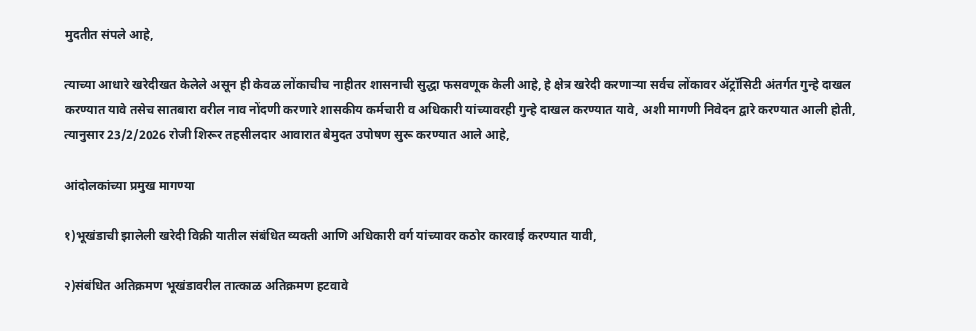मुदतीत संपले आहे,

त्याच्या आधारे खरेदीखत केलेले असून ही केवळ लोंकाचीच नाहीतर शासनाची सुद्धा फसवणूक केली आहे, हे क्षेत्र खरेदी करणाऱ्या सर्वच लोंकावर ॲट्रॉसिटी अंतर्गत गुन्हे दाखल करण्यात यावे तसेच सातबारा वरील नाव नोंदणी करणारे शासकीय कर्मचारी व अधिकारी यांच्यावरही गुन्हे दाखल करण्यात यावे, अशी मागणी निवेदन द्वारे करण्यात आली होती, त्यानुसार 23/2/2026 रोजी शिरूर तहसीलदार आवारात बेमुदत उपोषण सुरू करण्यात आले आहे,

आंदोलकांच्या प्रमुख मागण्या

१)भूखंडाची झालेली खरेदी विक्री यातील संबंधित व्यक्ती आणि अधिकारी वर्ग यांच्यावर कठोर कारवाई करण्यात यावी,

२)संबंधित अतिक्रमण भूखंडावरील तात्काळ अतिक्रमण हटवावे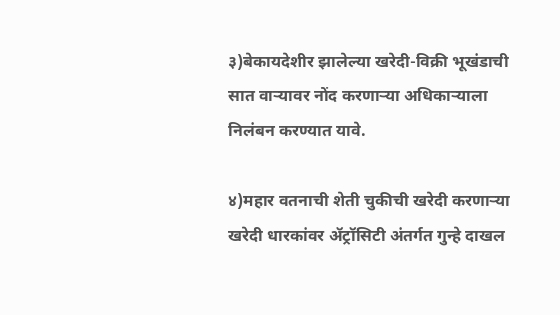३)बेकायदेशीर झालेल्या खरेदी-विक्री भूखंडाची सात वाऱ्यावर नोंद करणाऱ्या अधिकाऱ्याला निलंबन करण्यात यावे.

४)महार वतनाची शेती चुकीची खरेदी करणाऱ्या खरेदी धारकांवर ॲट्रॉसिटी अंतर्गत गुन्हे दाखल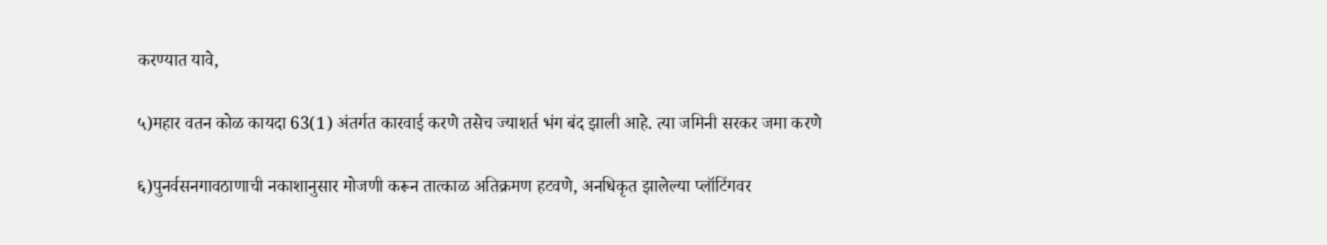करण्यात यावे,

५)महार वतन कोळ कायदा 63(1) अंतर्गत कारवाई करणे तसेच ज्याशर्त भंग बंद झाली आहे. त्या जमिनी सरकर जमा करणे

६)पुनर्वसनगावठाणाची नकाशानुसार मोजणी करून तात्काळ अतिक्रमण हटवणे, अनधिकृत झालेल्या प्लॉटिंगवर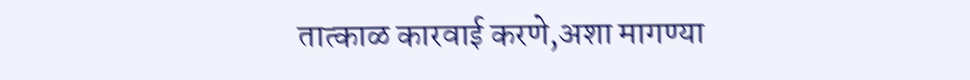तात्काळ कारवाई करणे,अशा मागण्या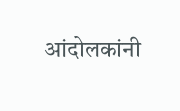आंदोलकांनी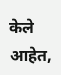केले आहेत,